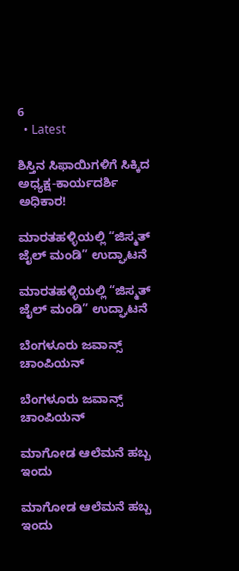6
  • Latest

ಶಿಸ್ತಿನ ಸಿಫಾಯಿಗಳಿಗೆ ಸಿಕ್ಕಿದ ಅಧ್ಯಕ್ಷ-ಕಾರ್ಯದರ್ಶಿ ಅಧಿಕಾರ!

ಮಾರತಹಳ್ಳಿಯಲ್ಲಿ “ಜಿಸ್ಮತ್ ಜೈಲ್ ಮಂಡಿ” ಉದ್ಘಾಟನೆ

ಮಾರತಹಳ್ಳಿಯಲ್ಲಿ “ಜಿಸ್ಮತ್ ಜೈಲ್ ಮಂಡಿ” ಉದ್ಘಾಟನೆ

ಬೆಂಗಳೂರು ಜವಾನ್ಸ್ ಚಾಂಪಿಯನ್

ಬೆಂಗಳೂರು ಜವಾನ್ಸ್ ಚಾಂಪಿಯನ್

ಮಾಗೋಡ ಆಲೆಮನೆ ಹಬ್ಬ ಇಂದು

ಮಾಗೋಡ ಆಲೆಮನೆ ಹಬ್ಬ ಇಂದು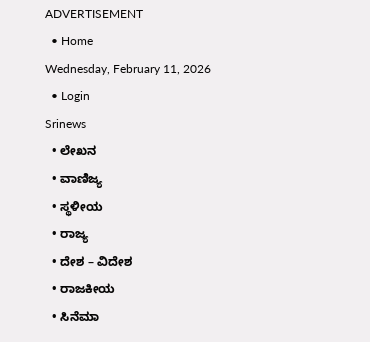ADVERTISEMENT
  • Home
Wednesday, February 11, 2026
  • Login
Srinews
  • ಲೇಖನ
  • ವಾಣಿಜ್ಯ
  • ಸ್ಥಳೀಯ
  • ರಾಜ್ಯ
  • ದೇಶ – ವಿದೇಶ
  • ರಾಜಕೀಯ
  • ಸಿನೆಮಾ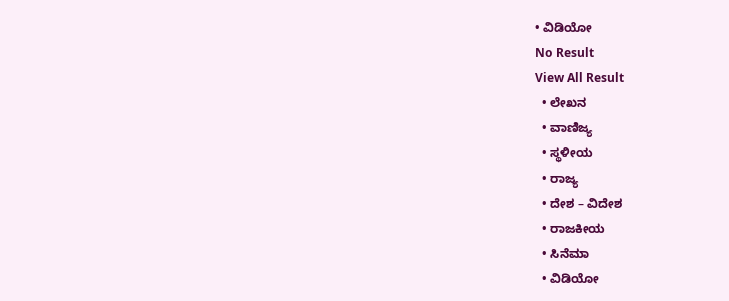• ವಿಡಿಯೋ
No Result
View All Result
  • ಲೇಖನ
  • ವಾಣಿಜ್ಯ
  • ಸ್ಥಳೀಯ
  • ರಾಜ್ಯ
  • ದೇಶ – ವಿದೇಶ
  • ರಾಜಕೀಯ
  • ಸಿನೆಮಾ
  • ವಿಡಿಯೋ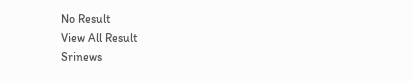No Result
View All Result
Srinews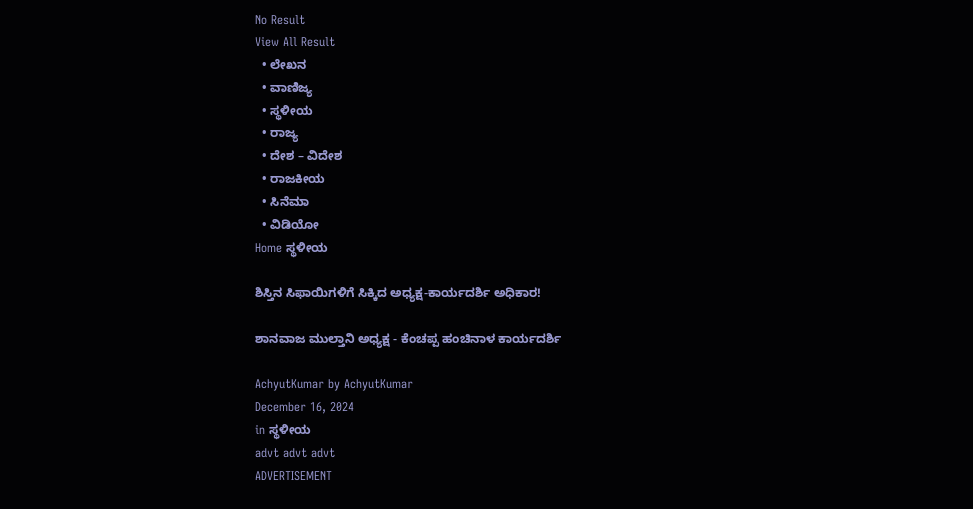No Result
View All Result
  • ಲೇಖನ
  • ವಾಣಿಜ್ಯ
  • ಸ್ಥಳೀಯ
  • ರಾಜ್ಯ
  • ದೇಶ – ವಿದೇಶ
  • ರಾಜಕೀಯ
  • ಸಿನೆಮಾ
  • ವಿಡಿಯೋ
Home ಸ್ಥಳೀಯ

ಶಿಸ್ತಿನ ಸಿಫಾಯಿಗಳಿಗೆ ಸಿಕ್ಕಿದ ಅಧ್ಯಕ್ಷ-ಕಾರ್ಯದರ್ಶಿ ಅಧಿಕಾರ!

ಶಾನವಾಜ ಮುಲ್ತಾನಿ ಅಧ್ಯಕ್ಷ - ಕೆಂಚಪ್ಪ ಹಂಚಿನಾಳ ಕಾರ್ಯದರ್ಶಿ

AchyutKumar by AchyutKumar
December 16, 2024
in ಸ್ಥಳೀಯ
advt advt advt
ADVERTISEMENT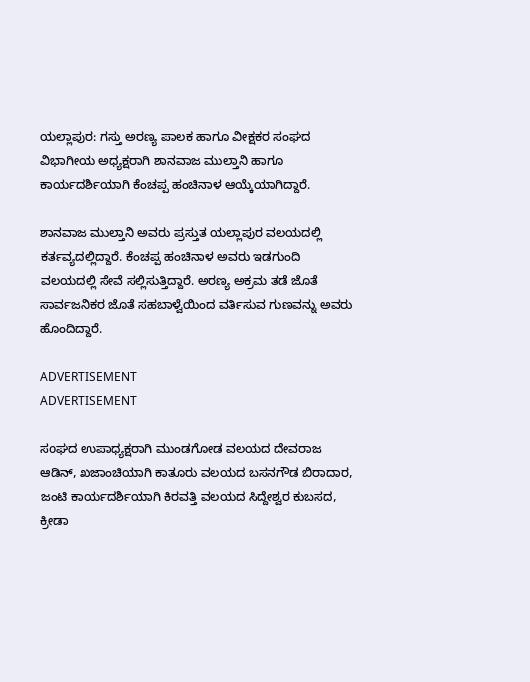ಯಲ್ಲಾಪುರ: ಗಸ್ತು ಅರಣ್ಯ ಪಾಲಕ ಹಾಗೂ ವೀಕ್ಷಕರ ಸಂಘದ ವಿಭಾಗೀಯ ಅಧ್ಯಕ್ಷರಾಗಿ ಶಾನವಾಜ ಮುಲ್ತಾನಿ ಹಾಗೂ ಕಾರ್ಯದರ್ಶಿಯಾಗಿ ಕೆಂಚಪ್ಪ ಹಂಚಿನಾಳ ಆಯ್ಕೆಯಾಗಿದ್ದಾರೆ.

ಶಾನವಾಜ ಮುಲ್ತಾನಿ ಅವರು ಪ್ರಸ್ತುತ ಯಲ್ಲಾಪುರ ವಲಯದಲ್ಲಿ ಕರ್ತವ್ಯದಲ್ಲಿದ್ದಾರೆ. ಕೆಂಚಪ್ಪ ಹಂಚಿನಾಳ ಅವರು ಇಡಗುಂದಿ ವಲಯದಲ್ಲಿ ಸೇವೆ ಸಲ್ಲಿಸುತ್ತಿದ್ದಾರೆ. ಅರಣ್ಯ ಅಕ್ರಮ ತಡೆ ಜೊತೆ ಸಾರ್ವಜನಿಕರ ಜೊತೆ ಸಹಬಾಳ್ವೆಯಿಂದ ವರ್ತಿಸುವ ಗುಣವನ್ನು ಅವರು ಹೊಂದಿದ್ದಾರೆ.

ADVERTISEMENT
ADVERTISEMENT

ಸoಘದ ಉಪಾಧ್ಯಕ್ಷರಾಗಿ ಮುಂಡಗೋಡ ವಲಯದ ದೇವರಾಜ ಆಡಿನ್, ಖಜಾಂಚಿಯಾಗಿ ಕಾತೂರು ವಲಯದ ಬಸನಗೌಡ ಬಿರಾದಾರ, ಜಂಟಿ ಕಾರ್ಯದರ್ಶಿಯಾಗಿ ಕಿರವತ್ತಿ ವಲಯದ ಸಿದ್ದೇಶ್ವರ ಕುಬಸದ, ಕ್ರೀಡಾ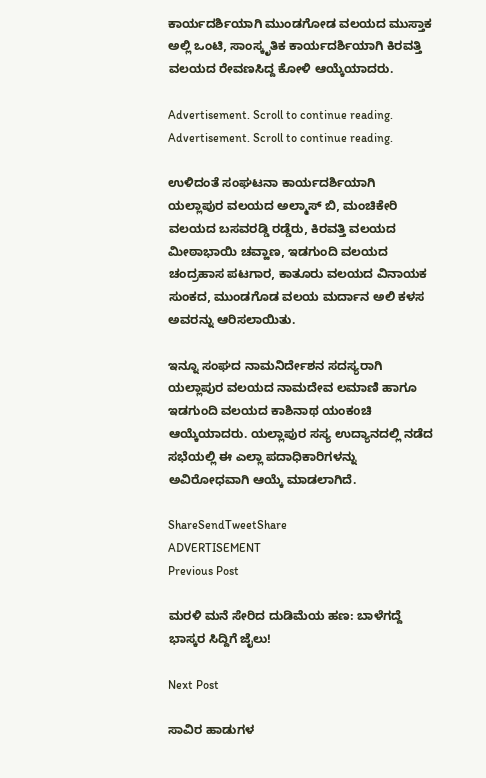ಕಾರ್ಯದರ್ಶಿಯಾಗಿ ಮುಂಡಗೋಡ ವಲಯದ ಮುಸ್ತಾಕ ಅಲ್ಲಿ ಒಂಟಿ, ಸಾಂಸ್ಕೃತಿಕ ಕಾರ್ಯದರ್ಶಿಯಾಗಿ ಕಿರವತ್ತಿ ವಲಯದ ರೇವಣಸಿದ್ದ ಕೋಳಿ ಆಯ್ಕೆಯಾದರು.

Advertisement. Scroll to continue reading.
Advertisement. Scroll to continue reading.

ಉಳಿದಂತೆ ಸಂಘಟನಾ ಕಾರ್ಯದರ್ಶಿಯಾಗಿ ಯಲ್ಲಾಪುರ ವಲಯದ ಅಲ್ಮಾಸ್ ಬಿ, ಮಂಚಿಕೇರಿ ವಲಯದ ಬಸವರಡ್ಡಿ ರಡ್ಡೆರು, ಕಿರವತ್ತಿ ವಲಯದ ಮೀಠಾಭಾಯಿ ಚವ್ಹಾಣ, ಇಡಗುಂದಿ ವಲಯದ ಚಂದ್ರಹಾಸ ಪಟಗಾರ, ಕಾತೂರು ವಲಯದ ವಿನಾಯಕ ಸುಂಕದ, ಮುಂಡಗೊಡ ವಲಯ ಮರ್ದಾನ ಅಲಿ ಕಳಸ ಅವರನ್ನು ಆರಿಸಲಾಯಿತು.

ಇನ್ನೂ ಸಂಘದ ನಾಮನಿರ್ದೇಶನ ಸದಸ್ಯರಾಗಿ ಯಲ್ಲಾಪುರ ವಲಯದ ನಾಮದೇವ ಲಮಾಣಿ ಹಾಗೂ ಇಡಗುಂದಿ ವಲಯದ ಕಾಶಿನಾಥ ಯಂಕoಚಿ ಆಯ್ಕೆಯಾದರು. ಯಲ್ಲಾಪುರ ಸಸ್ಯ ಉದ್ಯಾನದಲ್ಲಿ ನಡೆದ ಸಭೆಯಲ್ಲಿ ಈ ಎಲ್ಲಾ ಪದಾಧಿಕಾರಿಗಳನ್ನು ಅವಿರೋಧವಾಗಿ ಆಯ್ಕೆ ಮಾಡಲಾಗಿದೆ.

ShareSendTweetShare
ADVERTISEMENT
Previous Post

ಮರಳಿ ಮನೆ ಸೇರಿದ ದುಡಿಮೆಯ ಹಣ: ಬಾಳೆಗದ್ದೆ ಭಾಸ್ಕರ ಸಿದ್ದಿಗೆ ಜೈಲು!

Next Post

ಸಾವಿರ ಹಾಡುಗಳ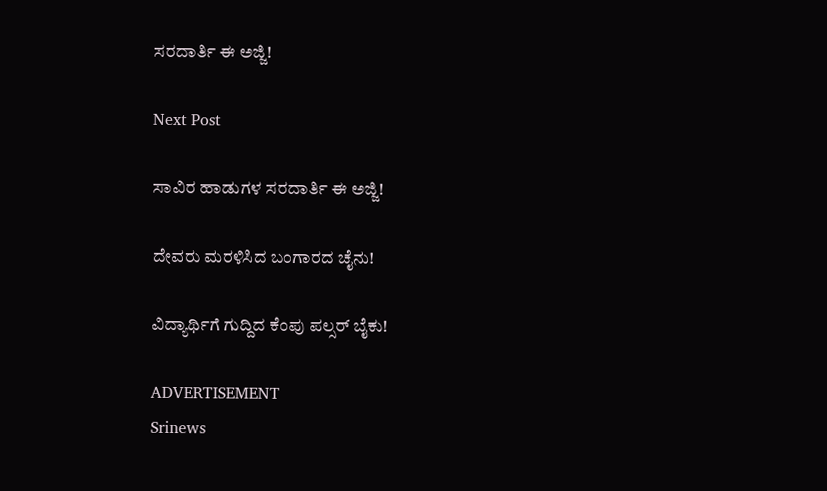ಸರದಾರ್ತಿ ಈ ಅಜ್ಜಿ!

Next Post

ಸಾವಿರ ಹಾಡುಗಳ ಸರದಾರ್ತಿ ಈ ಅಜ್ಜಿ!

ದೇವರು ಮರಳಿಸಿದ ಬಂಗಾರದ ಚೈನು!

ವಿದ್ಯಾರ್ಥಿಗೆ ಗುದ್ದಿದ ಕೆಂಪು ಪಲ್ಸರ್ ಬೈಕು!

ADVERTISEMENT
Srinews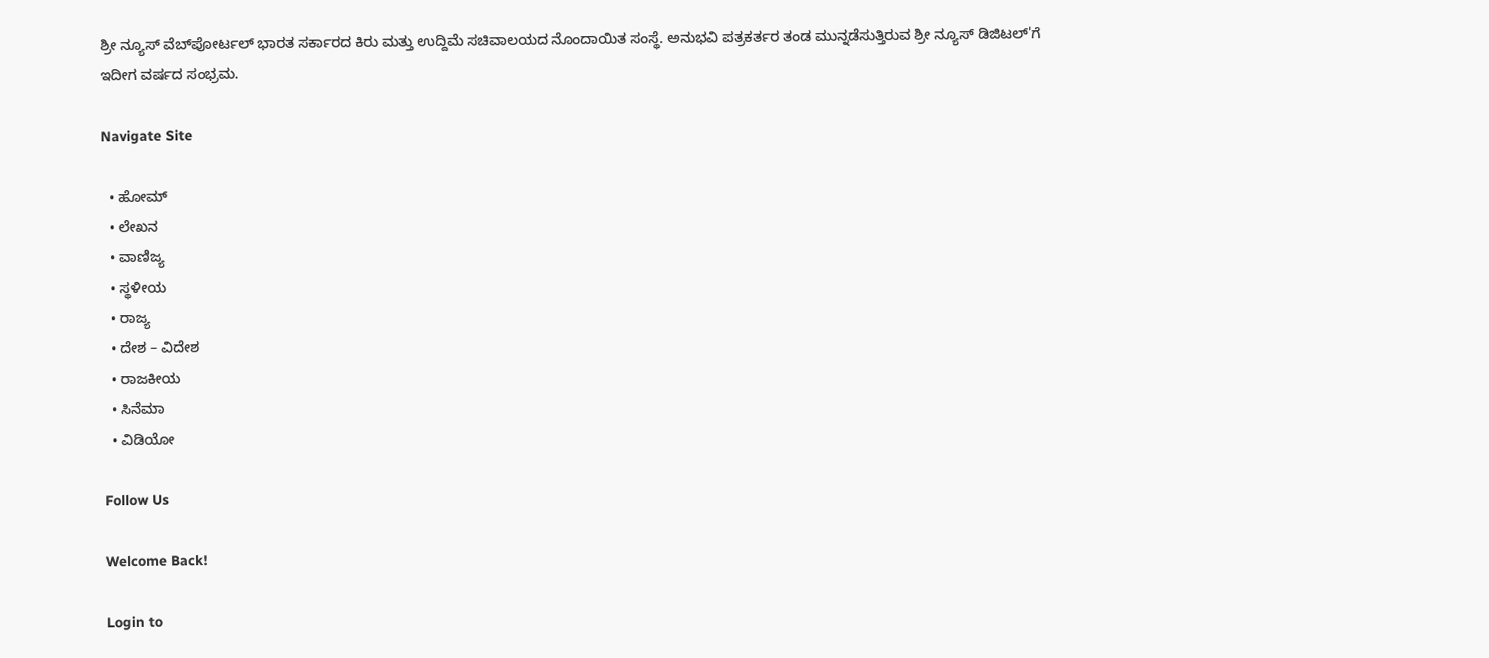ಶ್ರೀ ನ್ಯೂಸ್ ವೆಬ್‌ಪೋರ್ಟಲ್ ಭಾರತ ಸರ್ಕಾರದ ಕಿರು ಮತ್ತು ಉದ್ದಿಮೆ ಸಚಿವಾಲಯದ ನೊಂದಾಯಿತ ಸಂಸ್ಥೆ. ಅನುಭವಿ ಪತ್ರಕರ್ತರ ತಂಡ ಮುನ್ನಡೆಸುತ್ತಿರುವ ಶ್ರೀ ನ್ಯೂಸ್ ಡಿಜಿಟಲ್'ಗೆ ಇದೀಗ ವರ್ಷದ ಸಂಭ್ರಮ.

Navigate Site

  • ಹೋಮ್
  • ಲೇಖನ
  • ವಾಣಿಜ್ಯ
  • ಸ್ಥಳೀಯ
  • ರಾಜ್ಯ
  • ದೇಶ – ವಿದೇಶ
  • ರಾಜಕೀಯ
  • ಸಿನೆಮಾ
  • ವಿಡಿಯೋ

Follow Us

Welcome Back!

Login to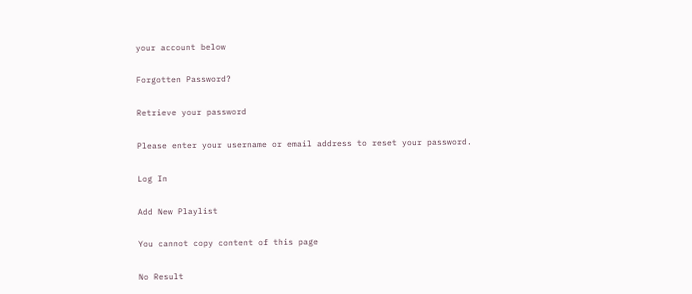your account below

Forgotten Password?

Retrieve your password

Please enter your username or email address to reset your password.

Log In

Add New Playlist

You cannot copy content of this page

No Result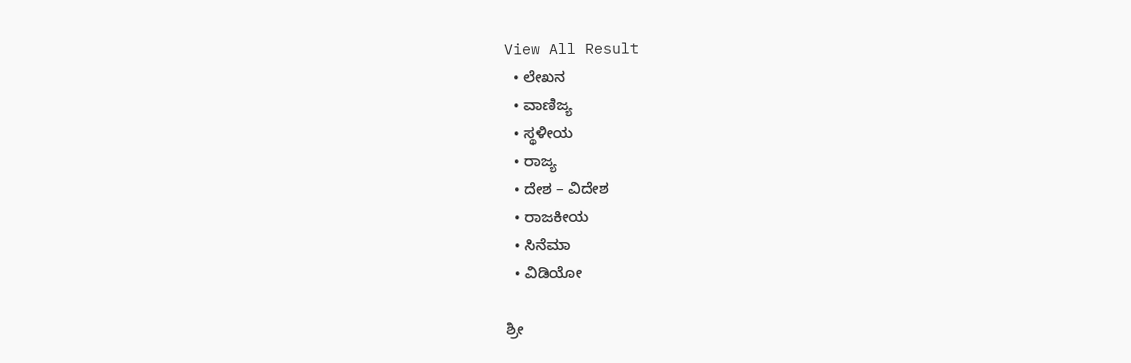View All Result
  • ಲೇಖನ
  • ವಾಣಿಜ್ಯ
  • ಸ್ಥಳೀಯ
  • ರಾಜ್ಯ
  • ದೇಶ – ವಿದೇಶ
  • ರಾಜಕೀಯ
  • ಸಿನೆಮಾ
  • ವಿಡಿಯೋ

ಶ್ರೀ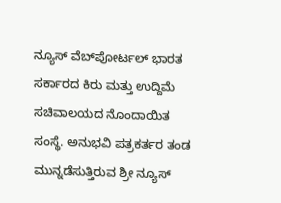ನ್ಯೂಸ್ ವೆಬ್‌ಪೋರ್ಟಲ್ ಭಾರತ ಸರ್ಕಾರದ ಕಿರು ಮತ್ತು ಉದ್ದಿಮೆ ಸಚಿವಾಲಯದ ನೊಂದಾಯಿತ ಸಂಸ್ಥೆ. ಅನುಭವಿ ಪತ್ರಕರ್ತರ ತಂಡ ಮುನ್ನಡೆಸುತ್ತಿರುವ ಶ್ರೀ ನ್ಯೂಸ್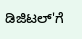ಡಿಜಿಟಲ್'ಗೆ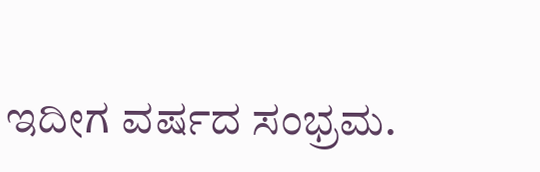ಇದೀಗ ವರ್ಷದ ಸಂಭ್ರಮ.